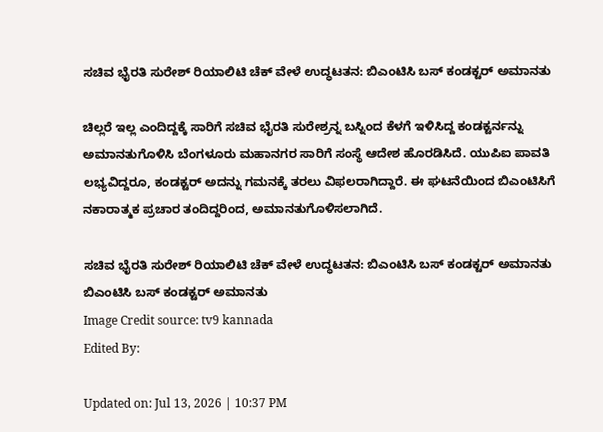ಸಚಿವ ಭೈರತಿ ಸುರೇಶ್ ರಿಯಾಲಿಟಿ ಚೆಕ್ ವೇಳೆ ಉದ್ಧಟತನ: ಬಿಎಂಟಿಸಿ ಬಸ್ ಕಂಡಕ್ಟರ್ ಅಮಾನತು

ಚಿಲ್ಲರೆ ಇಲ್ಲ ಎಂದಿದ್ದಕ್ಕೆ ಸಾರಿಗೆ ಸಚಿವ ಭೈರತಿ ಸುರೇಶ್ರನ್ನ ಬಸ್ನಿಂದ ಕೆಳಗೆ ಇಳಿಸಿದ್ದ ಕಂಡಕ್ಟರ್ನನ್ನು ಅಮಾನತುಗೊಳಿಸಿ ಬೆಂಗಳೂರು ಮಹಾನಗರ ಸಾರಿಗೆ ಸಂಸ್ಥೆ ಆದೇಶ ಹೊರಡಿಸಿದೆ. ಯುಪಿಐ ಪಾವತಿ ಲಭ್ಯವಿದ್ದರೂ, ಕಂಡಕ್ಟರ್ ಅದನ್ನು ಗಮನಕ್ಕೆ ತರಲು ವಿಫಲರಾಗಿದ್ದಾರೆ. ಈ ಘಟನೆಯಿಂದ ಬಿಎಂಟಿಸಿಗೆ ನಕಾರಾತ್ಮಕ ಪ್ರಚಾರ ತಂದಿದ್ದರಿಂದ, ಅಮಾನತುಗೊಳಿಸಲಾಗಿದೆ.

ಸಚಿವ ಭೈರತಿ ಸುರೇಶ್ ರಿಯಾಲಿಟಿ ಚೆಕ್ ವೇಳೆ ಉದ್ಧಟತನ: ಬಿಎಂಟಿಸಿ ಬಸ್ ಕಂಡಕ್ಟರ್ ಅಮಾನತು
ಬಿಎಂಟಿಸಿ ಬಸ್ ಕಂಡಕ್ಟರ್ ಅಮಾನತು
Image Credit source: tv9 kannada
Edited By:

Updated on: Jul 13, 2026 | 10:37 PM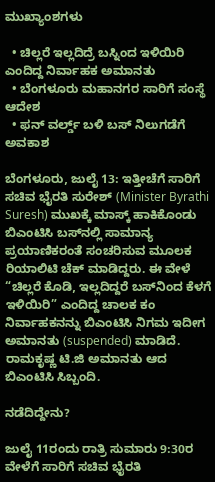ಮುಖ್ಯಾಂಶಗಳು

  • ಚಿಲ್ಲರೆ ಇಲ್ಲದಿದ್ರೆ ಬಸ್ನಿಂದ ಇಳಿಯಿರಿ ಎಂದಿದ್ದ ನಿರ್ವಾಹಕ ಅಮಾನತು
  • ಬೆಂಗಳೂರು ಮಹಾನಗರ ಸಾರಿಗೆ ಸಂಸ್ಥೆ ಆದೇಶ
  • ಫನ್ ವರ್ಲ್ಡ್ ಬಳಿ ಬಸ್ ನಿಲುಗಡೆಗೆ ಅವಕಾಶ

ಬೆಂಗಳೂರು, ಜುಲೈ 13: ಇತ್ತೀಚೆಗೆ ಸಾರಿಗೆ ಸಚಿವ ಭೈರತಿ ಸುರೇಶ್ (Minister Byrathi Suresh) ಮುಖಕ್ಕೆ ಮಾಸ್ಕ್ ಹಾಕಿಕೊಂಡು ಬಿಎಂಟಿಸಿ ಬಸ್‌ನಲ್ಲಿ ಸಾಮಾನ್ಯ ಪ್ರಯಾಣಿಕರಂತೆ ಸಂಚರಿಸುವ ಮೂಲಕ ರಿಯಾಲಿಟಿ ಚೆಕ್ ಮಾಡಿದ್ದರು. ಈ ವೇಳೆ “ಚಿಲ್ಲರೆ ಕೊಡಿ, ಇಲ್ಲದಿದ್ದರೆ ಬಸ್‌ನಿಂದ ಕೆಳಗೆ ಇಳಿಯಿರಿ” ಎಂದಿದ್ದ ಚಾಲಕ ಕಂ ನಿರ್ವಾಹಕನನ್ನು ಬಿಎಂಟಿಸಿ ನಿಗಮ ಇದೀಗ ಅಮಾನತು (suspended) ಮಾಡಿದೆ. ರಾಮಕೃಷ್ಣ ಟಿ.ಜಿ ಅಮಾನತು ಆದ ಬಿಎಂಟಿಸಿ ಸಿಬ್ಬಂದಿ.

ನಡೆದಿದ್ದೇನು?

ಜುಲೈ 11ರಂದು ರಾತ್ರಿ ಸುಮಾರು 9:30ರ ವೇಳೆಗೆ ಸಾರಿಗೆ ಸಚಿವ ಭೈರತಿ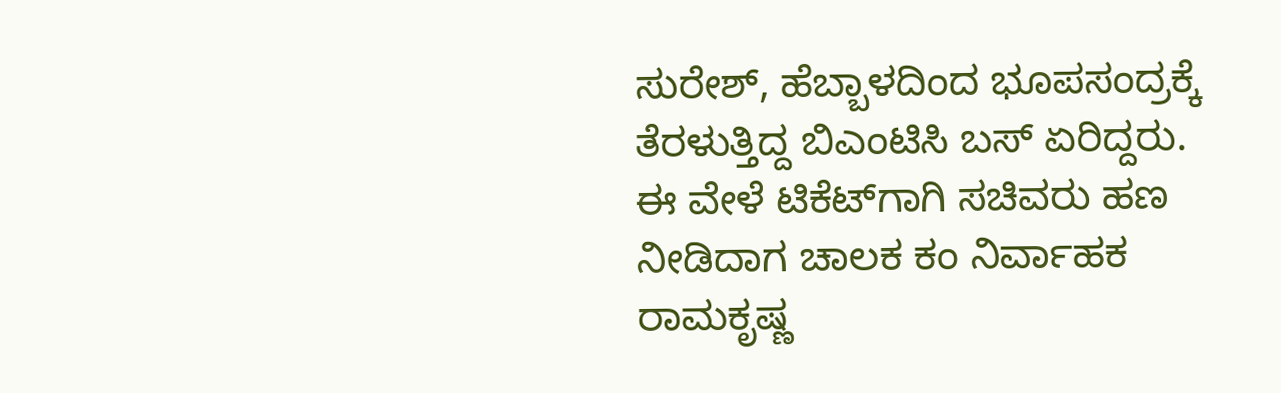ಸುರೇಶ್, ಹೆಬ್ಬಾಳದಿಂದ ಭೂಪಸಂದ್ರಕ್ಕೆ ತೆರಳುತ್ತಿದ್ದ ಬಿಎಂಟಿಸಿ ಬಸ್‌ ಏರಿದ್ದರು. ಈ ವೇಳೆ ಟಿಕೆಟ್‌ಗಾಗಿ ಸಚಿವರು ಹಣ ನೀಡಿದಾಗ ಚಾಲಕ ಕಂ ನಿರ್ವಾಹಕ ರಾಮಕೃಷ್ಣ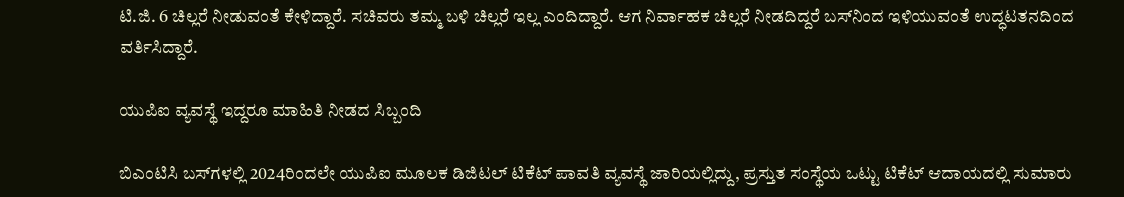ಟಿ.ಜಿ. 6 ಚಿಲ್ಲರೆ ನೀಡುವಂತೆ ಕೇಳಿದ್ದಾರೆ. ಸಚಿವರು ತಮ್ಮ ಬಳಿ ಚಿಲ್ಲರೆ ಇಲ್ಲ ಎಂದಿದ್ದಾರೆ. ಆಗ ನಿರ್ವಾಹಕ ಚಿಲ್ಲರೆ ನೀಡದಿದ್ದರೆ ಬಸ್‌ನಿಂದ ಇಳಿಯುವಂತೆ ಉದ್ಧಟತನದಿಂದ ವರ್ತಿಸಿದ್ದಾರೆ.

ಯುಪಿಐ ವ್ಯವಸ್ಥೆ ಇದ್ದರೂ ಮಾಹಿತಿ ನೀಡದ ಸಿಬ್ಬಂದಿ

ಬಿಎಂಟಿಸಿ ಬಸ್‌ಗಳಲ್ಲಿ 2024ರಿಂದಲೇ ಯುಪಿಐ ಮೂಲಕ ಡಿಜಿಟಲ್ ಟಿಕೆಟ್ ಪಾವತಿ ವ್ಯವಸ್ಥೆ ಜಾರಿಯಲ್ಲಿದ್ದು, ಪ್ರಸ್ತುತ ಸಂಸ್ಥೆಯ ಒಟ್ಟು ಟಿಕೆಟ್ ಆದಾಯದಲ್ಲಿ ಸುಮಾರು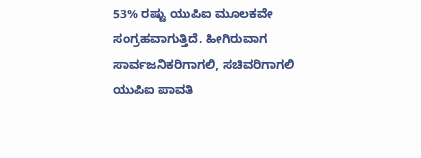53% ರಷ್ಟು ಯುಪಿಐ ಮೂಲಕವೇ ಸಂಗ್ರಹವಾಗುತ್ತಿದೆ. ಹೀಗಿರುವಾಗ ಸಾರ್ವಜನಿಕರಿಗಾಗಲಿ, ಸಚಿವರಿಗಾಗಲಿ ಯುಪಿಐ ಪಾವತಿ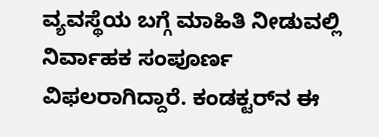ವ್ಯವಸ್ಥೆಯ ಬಗ್ಗೆ ಮಾಹಿತಿ ನೀಡುವಲ್ಲಿ ನಿರ್ವಾಹಕ ಸಂಪೂರ್ಣ ವಿಫಲರಾಗಿದ್ದಾರೆ. ಕಂಡಕ್ಟರ್‌ನ ಈ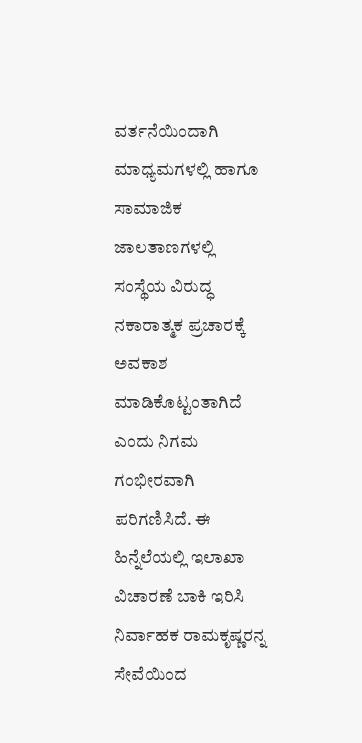ವರ್ತನೆಯಿಂದಾಗಿ ಮಾಧ್ಯಮಗಳಲ್ಲಿ ಹಾಗೂ ಸಾಮಾಜಿಕ ಜಾಲತಾಣಗಳಲ್ಲಿ ಸಂಸ್ಥೆಯ ವಿರುದ್ಧ ನಕಾರಾತ್ಮಕ ಪ್ರಚಾರಕ್ಕೆ ಅವಕಾಶ ಮಾಡಿಕೊಟ್ಟಂತಾಗಿದೆ ಎಂದು ನಿಗಮ ಗಂಭೀರವಾಗಿ ಪರಿಗಣಿಸಿದೆ. ಈ ಹಿನ್ನೆಲೆಯಲ್ಲಿ ಇಲಾಖಾ ವಿಚಾರಣೆ ಬಾಕಿ ಇರಿಸಿ ನಿರ್ವಾಹಕ ರಾಮಕೃಷ್ಣರನ್ನ ಸೇವೆಯಿಂದ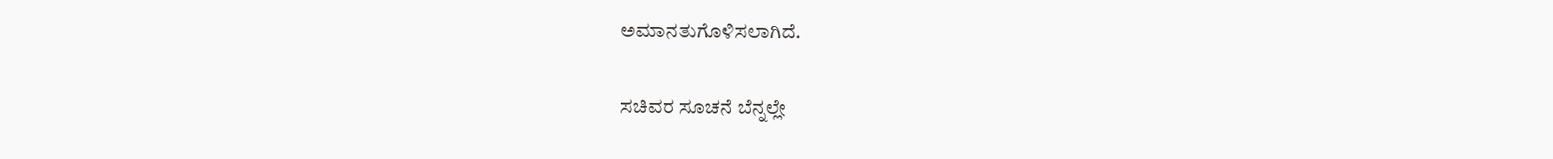ಅಮಾನತುಗೊಳಿಸಲಾಗಿದೆ.

ಸಚಿವರ ಸೂಚನೆ ಬೆನ್ನಲ್ಲೇ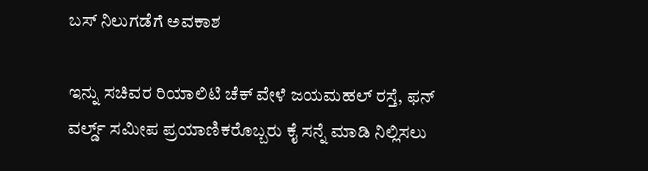ಬಸ್ ನಿಲುಗಡೆಗೆ ಅವಕಾಶ

ಇನ್ನು ಸಚಿವರ ರಿಯಾಲಿಟಿ ಚೆಕ್ ವೇಳೆ ಜಯಮಹಲ್ ರಸ್ತೆ, ಫನ್ ವರ್ಲ್ಡ್ ಸಮೀಪ ಪ್ರಯಾಣಿಕರೊಬ್ಬರು ಕೈ ಸನ್ನೆ ಮಾಡಿ ನಿಲ್ಲಿಸಲು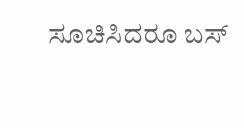ಸೂಚಿಸಿದರೂ ಬಸ್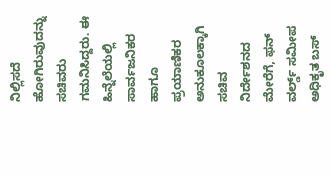ನಿಲ್ಲಿಸದೆ ಹೋಗಿರುವುದನ್ನು ಸಚಿವರು ಗಮನಿಸಿದ್ದರು. ಈ ಹಿನ್ನೆಲೆಯಲ್ಲಿ ಸಾರ್ವಜನಿಕರ ಹಾಗೂ ಪ್ರಯಾಣಿಕರ ಅನುಕೂಲಕ್ಕಾಗಿ ಸಚಿವ ನಿರ್ದೇಶನದ ಮೇರೆಗೆ, ಫನ್ ವರ್ಲ್ಡ್ ಸಮೀಪ ಅಧಿಕೃತ ಬಸ್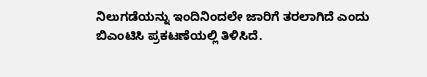ನಿಲುಗಡೆಯನ್ನು ಇಂದಿನಿಂದಲೇ ಜಾರಿಗೆ ತರಲಾಗಿದೆ ಎಂದು ಬಿಎಂಟಿಸಿ ಪ್ರಕಟಣೆಯಲ್ಲಿ ತಿಳಿಸಿದೆ.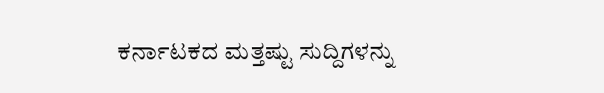ಕರ್ನಾಟಕದ ಮತ್ತಷ್ಟು ಸುದ್ದಿಗಳನ್ನು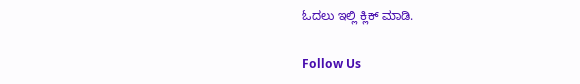ಓದಲು ಇಲ್ಲಿ ಕ್ಲಿಕ್ ಮಾಡಿ.

Follow Us